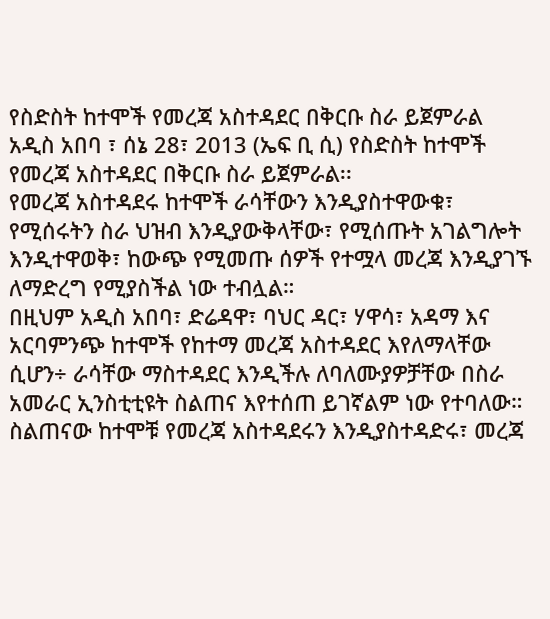የስድስት ከተሞች የመረጃ አስተዳደር በቅርቡ ስራ ይጀምራል
አዲስ አበባ ፣ ሰኔ 28፣ 2013 (ኤፍ ቢ ሲ) የስድስት ከተሞች የመረጃ አስተዳደር በቅርቡ ስራ ይጀምራል፡፡
የመረጃ አስተዳደሩ ከተሞች ራሳቸውን እንዲያስተዋውቁ፣ የሚሰሩትን ስራ ህዝብ እንዲያውቅላቸው፣ የሚሰጡት አገልግሎት እንዲተዋወቅ፣ ከውጭ የሚመጡ ሰዎች የተሟላ መረጃ እንዲያገኙ ለማድረግ የሚያስችል ነው ተብሏል።
በዚህም አዲስ አበባ፣ ድሬዳዋ፣ ባህር ዳር፣ ሃዋሳ፣ አዳማ እና አርባምንጭ ከተሞች የከተማ መረጃ አስተዳደር እየለማላቸው ሲሆን÷ ራሳቸው ማስተዳደር እንዲችሉ ለባለሙያዎቻቸው በስራ አመራር ኢንስቲቲዩት ስልጠና እየተሰጠ ይገኛልም ነው የተባለው።
ስልጠናው ከተሞቹ የመረጃ አስተዳደሩን እንዲያስተዳድሩ፣ መረጃ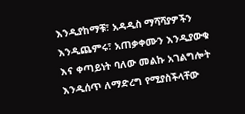እንዲያከማቹ፣ አዳዲስ ማሻሻያዎችን እንዲጨምሩ፣ አጠቃቀሙን እንዲያውቁ እና ቀጣይነት ባለው መልኩ አገልግሎት እንዲሰጥ ለማድረግ የሚያስችላቸው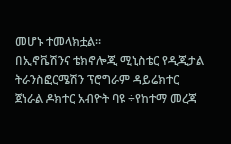መሆኑ ተመላክቷል።
በኢኖቬሽንና ቴክኖሎጂ ሚኒስቴር የዲጂታል ትራንስፎርሜሽን ፕሮግራም ዳይሬክተር ጀነራል ዶክተር አብዮት ባዩ ÷የከተማ መረጃ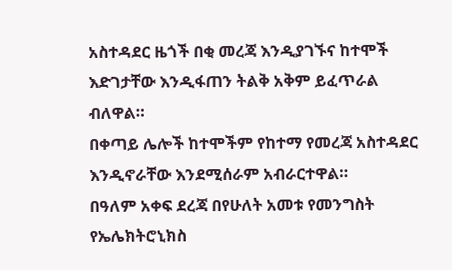አስተዳደር ዜጎች በቂ መረጃ እንዲያገኙና ከተሞች እድገታቸው እንዲፋጠን ትልቅ አቅም ይፈጥራል ብለዋል።
በቀጣይ ሌሎች ከተሞችም የከተማ የመረጃ አስተዳደር እንዲኖራቸው እንደሚሰራም አብራርተዋል።
በዓለም አቀፍ ደረጃ በየሁለት አመቱ የመንግስት የኤሌክትሮኒክስ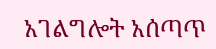አገልግሎት አሰጣጥ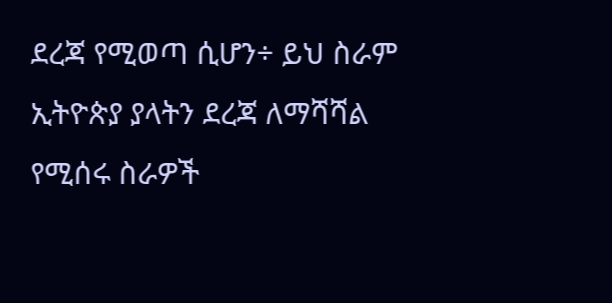ደረጃ የሚወጣ ሲሆን÷ ይህ ስራም ኢትዮጵያ ያላትን ደረጃ ለማሻሻል የሚሰሩ ስራዎች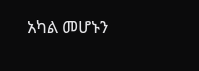አካል መሆኑን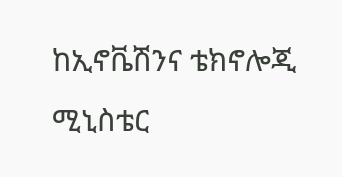ከኢኖቬሽንና ቴክኖሎጂ ሚኒስቴር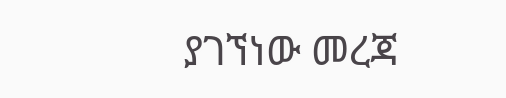ያገኘነው መረጃ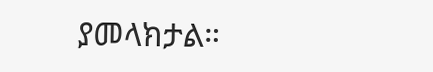ያመላክታል።